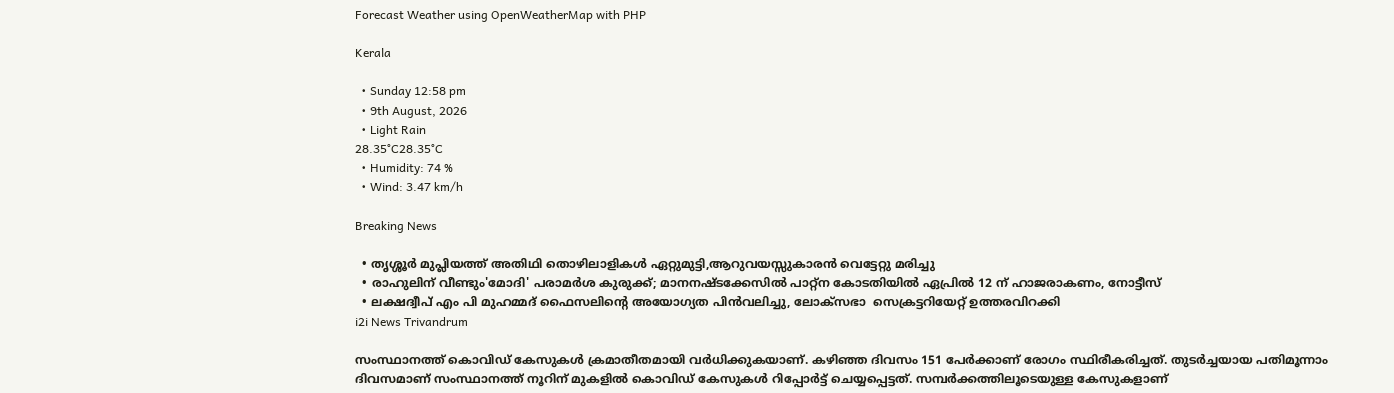Forecast Weather using OpenWeatherMap with PHP

Kerala

  • Sunday 12:58 pm
  • 9th August, 2026
  • Light Rain
28.35°C28.35°C
  • Humidity: 74 %
  • Wind: 3.47 km/h

Breaking News

  • തൃശ്ശൂർ മുപ്ലിയത്ത് അതിഥി തൊഴിലാളികൾ ഏറ്റുമുട്ടി,ആറുവയസ്സുകാരൻ വെട്ടേറ്റു മരിച്ചു
  • രാഹുലിന് വീണ്ടും'മോദി' പരാമര്‍ശ കുരുക്ക്; മാനനഷ്ടക്കേസിൽ പാറ്റ്ന കോടതിയിൽ ഏപ്രിൽ 12 ന് ഹാജരാകണം, നോട്ടീസ്
  • ലക്ഷദ്വീപ് എം പി മുഹമ്മദ് ഫൈസലിൻ്റെ അയോഗ്യത പിൻവലിച്ചു, ലോക്സഭാ  സെക്രട്ടറിയേറ്റ് ഉത്തരവിറക്കി
i2i News Trivandrum

സംസ്ഥാനത്ത് കൊവിഡ് കേസുകള്‍ ക്രമാതീതമായി വര്‍ധിക്കുകയാണ്. കഴിഞ്ഞ ദിവസം 151 പേര്‍ക്കാണ് രോഗം സ്ഥിരീകരിച്ചത്. തുടര്‍ച്ചയായ പതിമൂന്നാം ദിവസമാണ് സംസ്ഥാനത്ത് നൂറിന് മുകളില്‍ കൊവിഡ് കേസുകള്‍ റിപ്പോര്‍ട്ട് ചെയ്യപ്പെട്ടത്. സമ്പര്‍ക്കത്തിലൂടെയുള്ള കേസുകളാണ്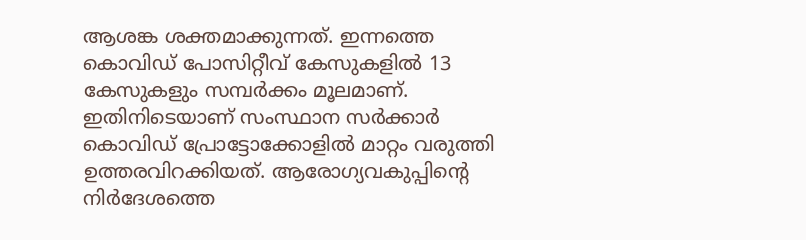ആശങ്ക ശക്തമാക്കുന്നത്. ഇന്നത്തെ കൊവിഡ് പോസിറ്റീവ് കേസുകളില്‍ 13 കേസുകളും സമ്പര്‍ക്കം മൂലമാണ്. ഇതിനിടെയാണ് സംസ്ഥാന സര്‍ക്കാര്‍ കൊവിഡ് പ്രോട്ടോക്കോളില്‍ മാറ്റം വരുത്തി ഉത്തരവിറക്കിയത്. ആരോഗ്യവകുപ്പിന്റെ നിര്‍ദേശത്തെ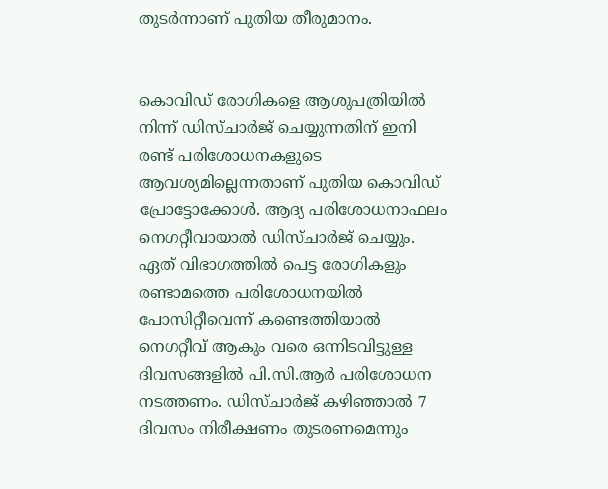തുടര്‍ന്നാണ് പുതിയ തീരുമാനം.


കൊവിഡ് രോഗികളെ ആശുപത്രിയില്‍ നിന്ന് ഡിസ്ചാര്‍ജ് ചെയ്യുന്നതിന് ഇനി രണ്ട് പരിശോധനകളുടെ ആവശ്യമില്ലെന്നതാണ് പുതിയ കൊവിഡ് പ്രോട്ടോക്കോള്‍. ആദ്യ പരിശോധനാഫലം നെഗറ്റീവായാല്‍ ഡിസ്ചാര്‍ജ് ചെയ്യും. ഏത് വിഭാഗത്തില്‍ പെട്ട രോഗികളും രണ്ടാമത്തെ പരിശോധനയില്‍ പോസിറ്റീവെന്ന് കണ്ടെത്തിയാല്‍ നെഗറ്റീവ് ആകും വരെ ഒന്നിടവിട്ടുള്ള ദിവസങ്ങളില്‍ പി.സി.ആര്‍ പരിശോധന നടത്തണം. ഡിസ്ചാര്‍ജ് കഴിഞ്ഞാല്‍ 7 ദിവസം നിരീക്ഷണം തുടരണമെന്നും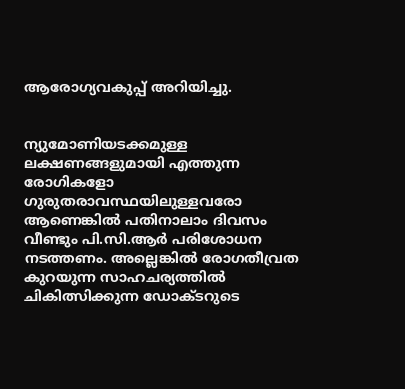ആരോഗ്യവകുപ്പ് അറിയിച്ചു.


ന്യുമോണിയടക്കമുള്ള ലക്ഷണങ്ങളുമായി എത്തുന്ന രോഗികളോ ഗുരുതരാവസ്ഥയിലുള്ളവരോ ആണെങ്കില്‍ പതിനാലാം ദിവസം വീണ്ടും പി.സി.ആര്‍ പരിശോധന നടത്തണം. അല്ലെങ്കില്‍ രോഗതീവ്രത കുറയുന്ന സാഹചര്യത്തില്‍ ചികിത്സിക്കുന്ന ഡോക്ടറുടെ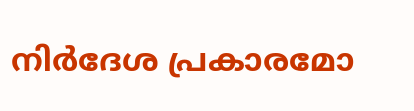നിര്‍ദേശ പ്രകാരമോ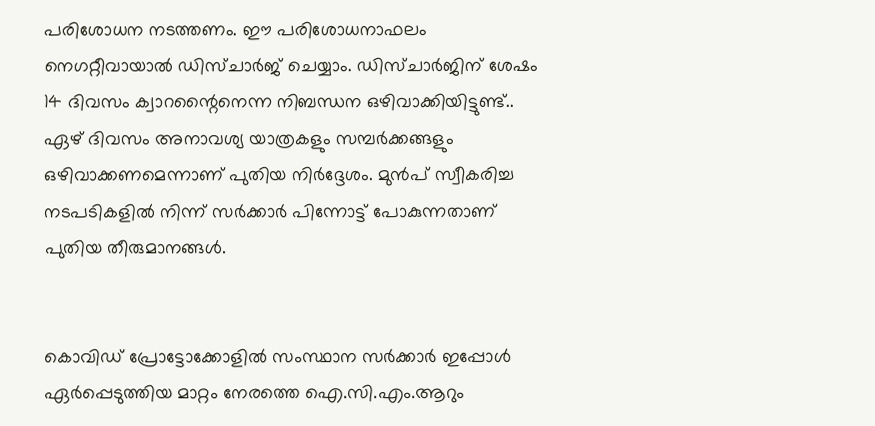പരിശോധന നടത്തണം. ഈ പരിശോധനാഫലം നെഗറ്റീവായാല്‍ ഡിസ്ചാര്‍ജ് ചെയ്യാം. ഡിസ്ചാര്‍ജിന് ശേഷം 14 ദിവസം ക്വാറന്റൈനെന്ന നിബന്ധന ഒഴിവാക്കിയിട്ടുണ്ട്.. ഏഴ് ദിവസം അനാവശ്യ യാത്രകളും സമ്പര്‍ക്കങ്ങളും ഒഴിവാക്കണമെന്നാണ് പുതിയ നിര്‍ദ്ദേശം. മുന്‍പ് സ്വീകരിച്ച നടപടികളില്‍ നിന്ന് സര്‍ക്കാര്‍ പിന്നോട്ട് പോകുന്നതാണ് പുതിയ തീരുമാനങ്ങള്‍.


കൊവിഡ് പ്രോട്ടോക്കോളില്‍ സംസ്ഥാന സര്‍ക്കാര്‍ ഇപ്പോള്‍ ഏര്‍പ്പെടുത്തിയ മാറ്റം നേരത്തെ ഐ.സി.എം.ആറും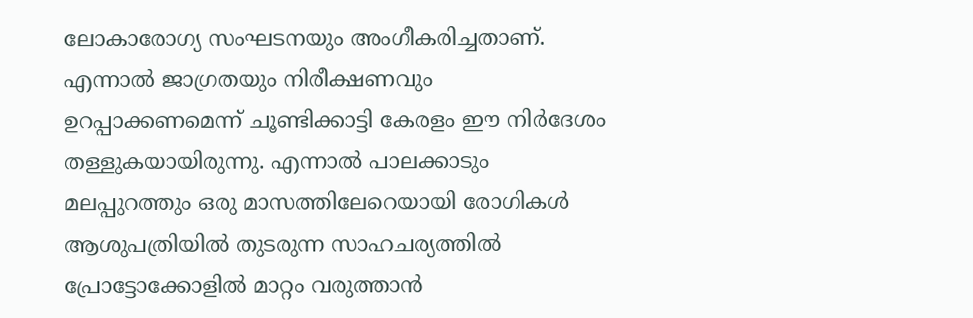ലോകാരോഗ്യ സംഘടനയും അംഗീകരിച്ചതാണ്. എന്നാല്‍ ജാഗ്രതയും നിരീക്ഷണവും ഉറപ്പാക്കണമെന്ന് ചൂണ്ടിക്കാട്ടി കേരളം ഈ നിര്‍ദേശം തള്ളുകയായിരുന്നു. എന്നാല്‍ പാലക്കാടും മലപ്പുറത്തും ഒരു മാസത്തിലേറെയായി രോഗികള്‍ ആശുപത്രിയില്‍ തുടരുന്ന സാഹചര്യത്തില്‍ പ്രോട്ടോക്കോളില്‍ മാറ്റം വരുത്താന്‍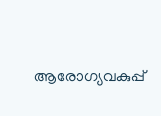ആരോഗ്യവകുപ്പ്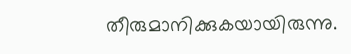തീരുമാനിക്കുകയായിരുന്നു.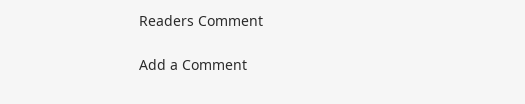Readers Comment

Add a Comment